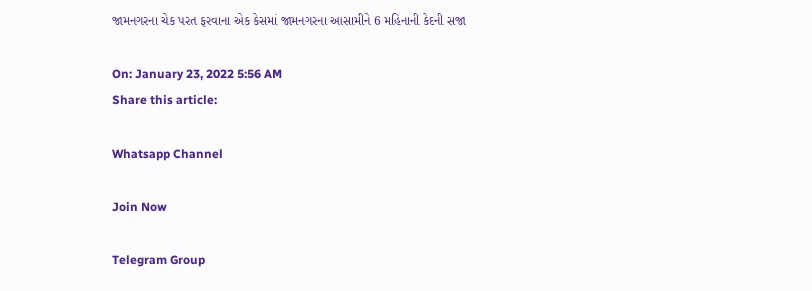જામનગરના ચેક પરત ફરવાના એક કેસમાં જામનગરના આસામીને 6 મહિનાની કેદની સજા

On: January 23, 2022 5:56 AM
Share this article:

Whatsapp Channel

Join Now

Telegram Group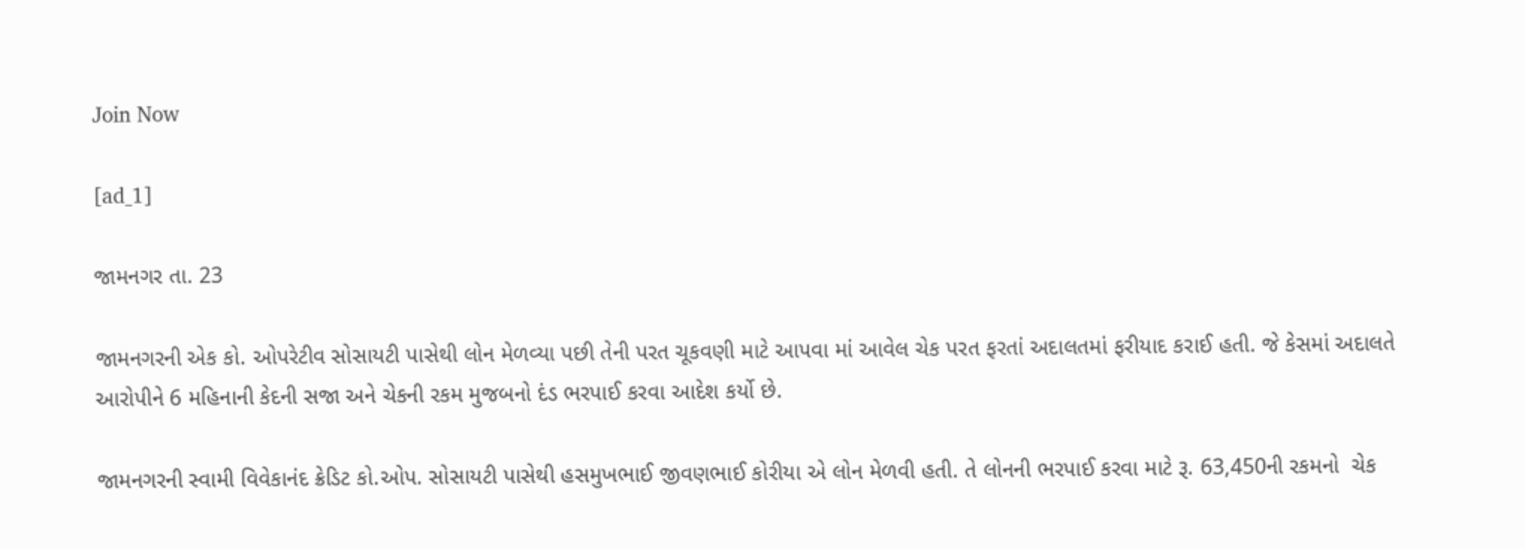Join Now

[ad_1]

જામનગર તા. 23

જામનગરની એક કો. ઓપરેટીવ સોસાયટી પાસેથી લોન મેળવ્યા પછી તેની પરત ચૂકવણી માટે આપવા માં આવેલ ચેક પરત ફરતાં અદાલતમાં ફરીયાદ કરાઈ હતી. જે કેસમાં અદાલતે આરોપીને 6 મહિનાની કેદની સજા અને ચેકની રકમ મુજબનો દંડ ભરપાઈ કરવા આદેશ કર્યો છે.

જામનગરની સ્વામી વિવેકાનંદ ક્રેડિટ કો.ઓપ. સોસાયટી પાસેથી હસમુખભાઈ જીવણભાઈ કોરીયા એ લોન મેળવી હતી. તે લોનની ભરપાઈ કરવા માટે રૂ. 63,450ની રકમનો  ચેક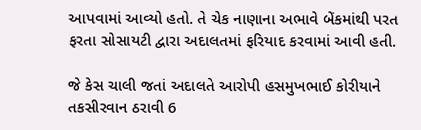આપવામાં આવ્યો હતો. તે ચેક નાણાના અભાવે બેંકમાંથી પરત ફરતા સોસાયટી દ્વારા અદાલતમાં ફરિયાદ કરવામાં આવી હતી.

જે કેસ ચાલી જતાં અદાલતે આરોપી હસમુખભાઈ કોરીયાને તકસીરવાન ઠરાવી 6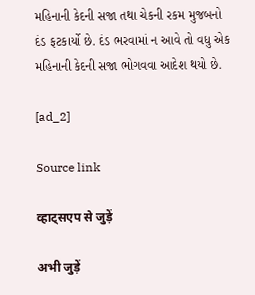મહિનાની કેદની સજા તથા ચેકની રકમ મુજબનો દંડ ફટકાર્યો છે. દંડ ભરવામાં ન આવે તો વધુ એક મહિનાની કેદની સજા ભોગવવા આદેશ થયો છે.

[ad_2]

Source link

व्हाट्सएप से जुड़ें

अभी जुड़ें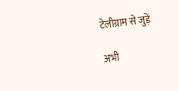टेलीग्राम से जुड़ें

अभी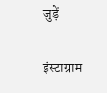जुड़ें

इंस्टाग्राम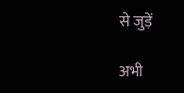से जुड़ें

अभी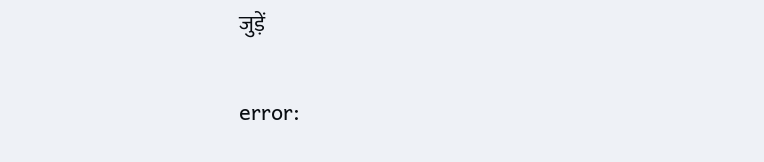जुड़ें

error: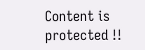Content is protected !!